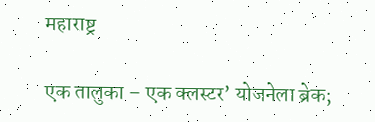महाराष्ट्र

एक तालुका – एक क्लस्टर’ योजनेला ब्रेक;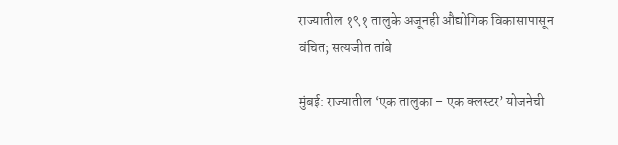राज्यातील १९१ तालुके अजूनही औद्योगिक विकासापासून वंचित; सत्यजीत तांबे

मुंबई: राज्यातील ‘एक तालुका – एक क्लस्टर’ योजनेची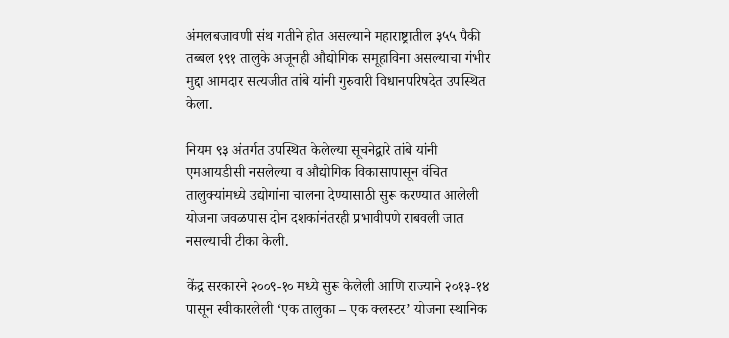अंमलबजावणी संथ गतीने होत असल्याने महाराष्ट्रातील ३५५ पैकी तब्बल १९१ तालुके अजूनही औद्योगिक समूहाविना असल्याचा गंभीर मुद्दा आमदार सत्यजीत तांबे यांनी गुरुवारी विधानपरिषदेत उपस्थित केला.

नियम ९३ अंतर्गत उपस्थित केलेल्या सूचनेद्वारे तांबे यांनी एमआयडीसी नसलेल्या व औद्योगिक विकासापासून वंचित तालुक्यांमध्ये उद्योगांना चालना देण्यासाठी सुरू करण्यात आलेली योजना जवळपास दोन दशकांनंतरही प्रभावीपणे राबवली जात नसल्याची टीका केली.

केंद्र सरकारने २००९-१० मध्ये सुरू केलेली आणि राज्याने २०१३-१४ पासून स्वीकारलेली ‘एक तालुका – एक क्लस्टर’ योजना स्थानिक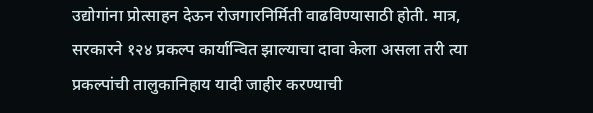उद्योगांना प्रोत्साहन देऊन रोजगारनिर्मिती वाढविण्यासाठी होती. मात्र, सरकारने १२४ प्रकल्प कार्यान्वित झाल्याचा दावा केला असला तरी त्या प्रकल्पांची तालुकानिहाय यादी जाहीर करण्याची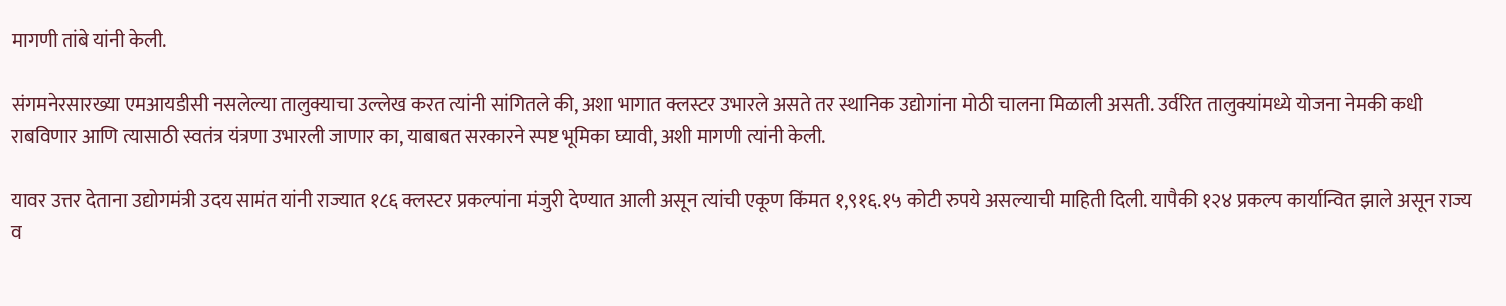मागणी तांबे यांनी केली.

संगमनेरसारख्या एमआयडीसी नसलेल्या तालुक्याचा उल्लेख करत त्यांनी सांगितले की, अशा भागात क्लस्टर उभारले असते तर स्थानिक उद्योगांना मोठी चालना मिळाली असती. उर्वरित तालुक्यांमध्ये योजना नेमकी कधी राबविणार आणि त्यासाठी स्वतंत्र यंत्रणा उभारली जाणार का, याबाबत सरकारने स्पष्ट भूमिका घ्यावी, अशी मागणी त्यांनी केली.

यावर उत्तर देताना उद्योगमंत्री उदय सामंत यांनी राज्यात १८६ क्लस्टर प्रकल्पांना मंजुरी देण्यात आली असून त्यांची एकूण किंमत १,९१६.१५ कोटी रुपये असल्याची माहिती दिली. यापैकी १२४ प्रकल्प कार्यान्वित झाले असून राज्य व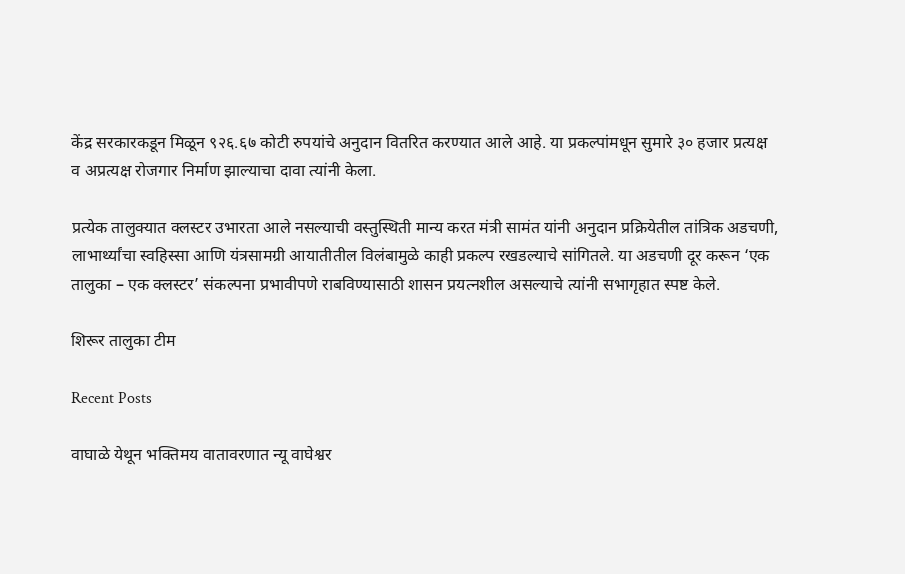केंद्र सरकारकडून मिळून ९२६.६७ कोटी रुपयांचे अनुदान वितरित करण्यात आले आहे. या प्रकल्पांमधून सुमारे ३० हजार प्रत्यक्ष व अप्रत्यक्ष रोजगार निर्माण झाल्याचा दावा त्यांनी केला.

प्रत्येक तालुक्यात क्लस्टर उभारता आले नसल्याची वस्तुस्थिती मान्य करत मंत्री सामंत यांनी अनुदान प्रक्रियेतील तांत्रिक अडचणी, लाभार्थ्यांचा स्वहिस्सा आणि यंत्रसामग्री आयातीतील विलंबामुळे काही प्रकल्प रखडल्याचे सांगितले. या अडचणी दूर करून ‘एक तालुका – एक क्लस्टर’ संकल्पना प्रभावीपणे राबविण्यासाठी शासन प्रयत्नशील असल्याचे त्यांनी सभागृहात स्पष्ट केले.

शिरूर तालुका टीम

Recent Posts

वाघाळे येथून भक्तिमय वातावरणात न्यू वाघेश्वर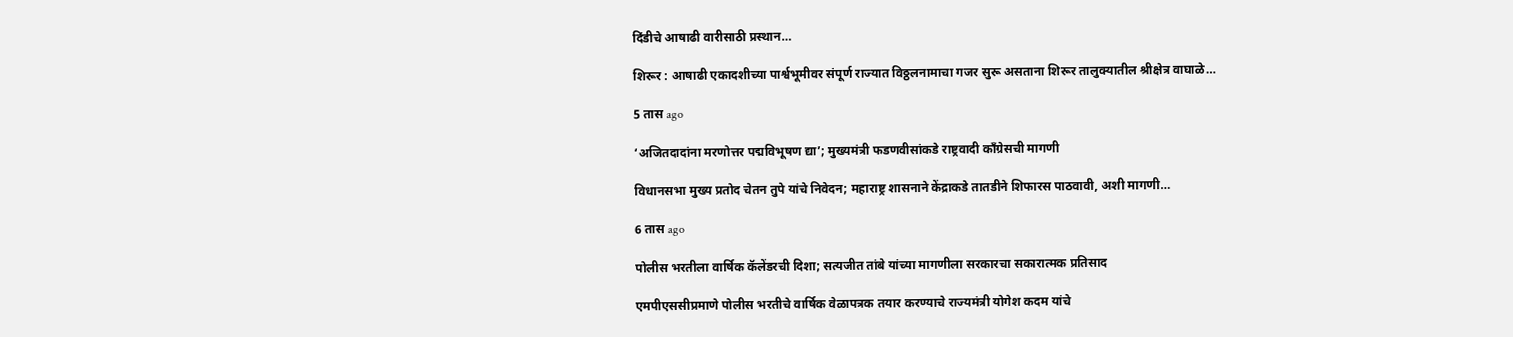दिंडीचे आषाढी वारीसाठी प्रस्थान…

शिरूर : आषाढी एकादशीच्या पार्श्वभूमीवर संपूर्ण राज्यात विठ्ठलनामाचा गजर सुरू असताना शिरूर तालुक्यातील श्रीक्षेत्र वाघाळे…

5 तास ago

‘अजितदादांना मरणोत्तर पद्मविभूषण द्या’; मुख्यमंत्री फडणवीसांकडे राष्ट्रवादी काँग्रेसची मागणी

विधानसभा मुख्य प्रतोद चेतन तुपे यांचे निवेदन; महाराष्ट्र शासनाने केंद्राकडे तातडीने शिफारस पाठवावी, अशी मागणी…

6 तास ago

पोलीस भरतीला वार्षिक कॅलेंडरची दिशा; सत्यजीत तांबे यांच्या मागणीला सरकारचा सकारात्मक प्रतिसाद

एमपीएससीप्रमाणे पोलीस भरतीचे वार्षिक वेळापत्रक तयार करण्याचे राज्यमंत्री योगेश कदम यांचे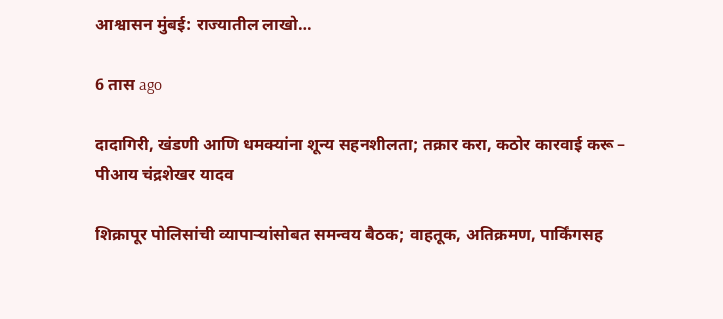आश्वासन मुंबई: राज्यातील लाखो…

6 तास ago

दादागिरी, खंडणी आणि धमक्यांना शून्य सहनशीलता; तक्रार करा, कठोर कारवाई करू – पीआय चंद्रशेखर यादव

शिक्रापूर पोलिसांची व्यापाऱ्यांसोबत समन्वय बैठक; वाहतूक, अतिक्रमण, पार्किंगसह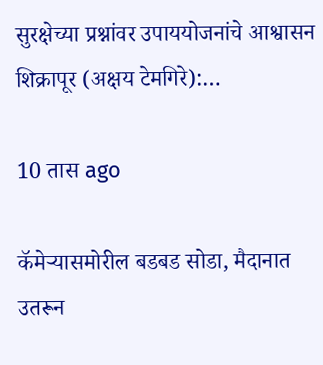सुरक्षेच्या प्रश्नांवर उपाययोजनांचे आश्वासन शिक्रापूर (अक्षय टेमगिरे):…

10 तास ago

कॅमेऱ्यासमोरील बडबड सोडा, मैदानात उतरून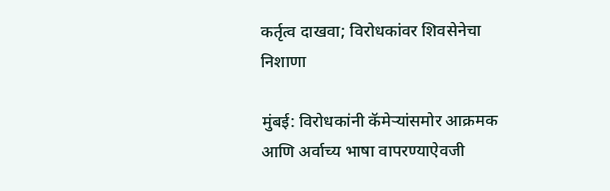कर्तृत्व दाखवा; विरोधकांवर शिवसेनेचा निशाणा

मुंबई: विरोधकांनी कॅमेऱ्यांसमोर आक्रमक आणि अर्वाच्य भाषा वापरण्याऐवजी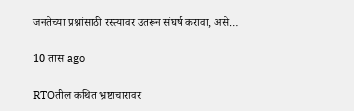जनतेच्या प्रश्नांसाठी रस्त्यावर उतरून संघर्ष करावा, असे…

10 तास ago

RTOतील कथित भ्रष्टाचारावर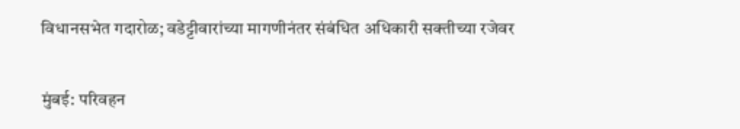विधानसभेत गदारोळ; वडेट्टीवारांच्या मागणीनंतर संबंधित अधिकारी सक्तीच्या रजेवर

मुंबई: परिवहन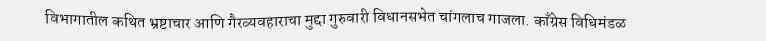विभागातील कथित भ्रष्टाचार आणि गैरव्यवहाराचा मुद्दा गुरुवारी विधानसभेत चांगलाच गाजला. काँग्रेस विधिमंडळ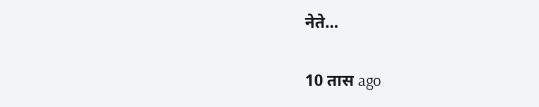नेते…

10 तास ago